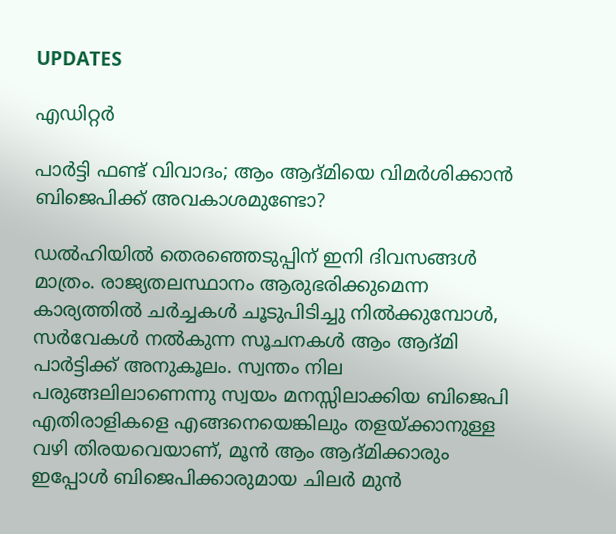UPDATES

എഡിറ്റര്‍

പാര്‍ട്ടി ഫണ്ട് വിവാദം; ആം ആദ്മിയെ വിമര്‍ശിക്കാന്‍ ബിജെപിക്ക് അവകാശമുണ്ടോ?

ഡല്‍ഹിയില്‍ തെരഞ്ഞെടുപ്പിന് ഇനി ദിവസങ്ങള്‍ മാത്രം. രാജ്യതലസ്ഥാനം ആരുഭരിക്കുമെന്ന കാര്യത്തില്‍ ചര്‍ച്ചകള്‍ ചൂടുപിടിച്ചു നില്‍ക്കുമ്പോള്‍, സര്‍വേകള്‍ നല്‍കുന്ന സൂചനകള്‍ ആം ആദ്മി പാര്‍ട്ടിക്ക് അനുകൂലം. സ്വന്തം നില പരുങ്ങലിലാണെന്നു സ്വയം മനസ്സിലാക്കിയ ബിജെപി എതിരാളികളെ എങ്ങനെയെങ്കിലും തളയ്ക്കാനുള്ള വഴി തിരയവെയാണ്, മൂന്‍ ആം ആദ്മിക്കാരും ഇപ്പോള്‍ ബിജെപിക്കാരുമായ ചിലര്‍ മുന്‍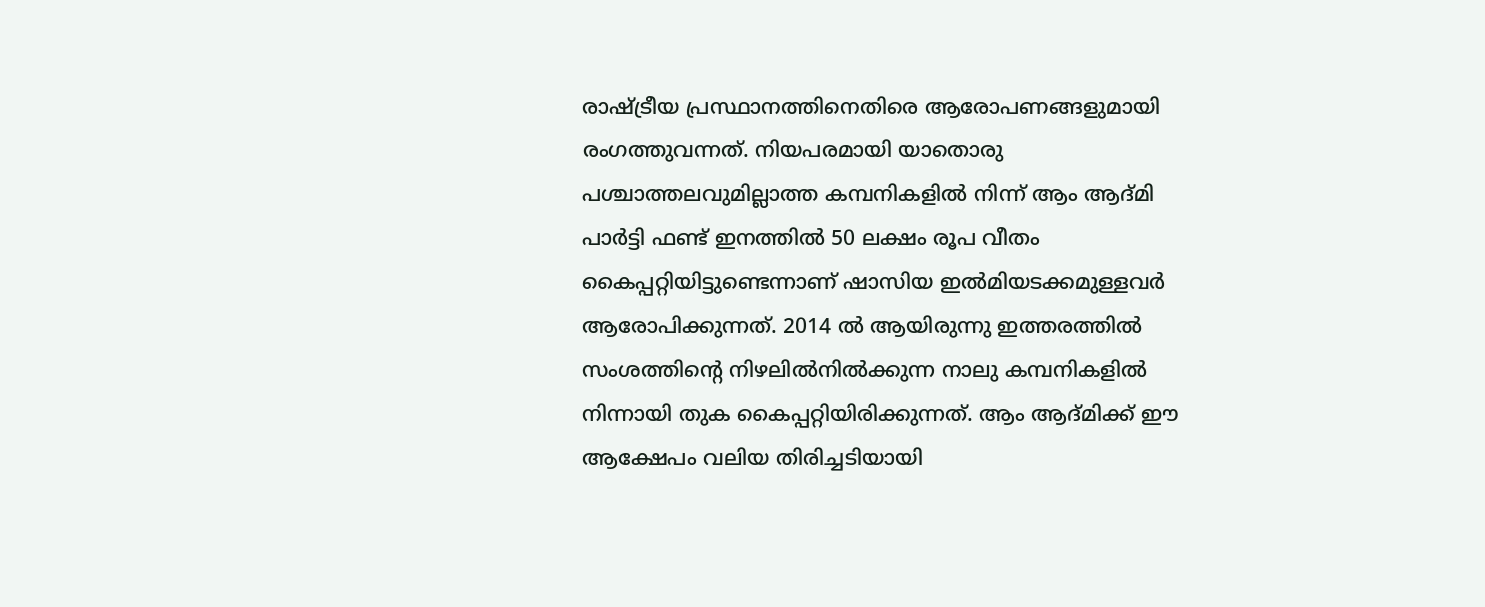രാഷ്ട്രീയ പ്രസ്ഥാനത്തിനെതിരെ ആരോപണങ്ങളുമായി രംഗത്തുവന്നത്. നിയപരമായി യാതൊരു പശ്ചാത്തലവുമില്ലാത്ത കമ്പനികളില്‍ നിന്ന് ആം ആദ്മി പാര്‍ട്ടി ഫണ്ട് ഇനത്തില്‍ 50 ലക്ഷം രൂപ വീതം കൈപ്പറ്റിയിട്ടുണ്ടെന്നാണ് ഷാസിയ ഇല്‍മിയടക്കമുള്ളവര്‍ ആരോപിക്കുന്നത്. 2014 ല്‍ ആയിരുന്നു ഇത്തരത്തില്‍ സംശത്തിന്റെ നിഴലില്‍നില്‍ക്കുന്ന നാലു കമ്പനികളില്‍ നിന്നായി തുക കൈപ്പറ്റിയിരിക്കുന്നത്. ആം ആദ്മിക്ക് ഈ ആക്ഷേപം വലിയ തിരിച്ചടിയായി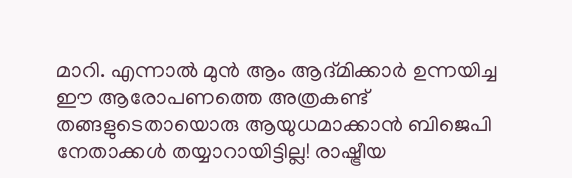മാറി. എന്നാല്‍ മുന്‍ ആം ആദ്മിക്കാര്‍ ഉന്നയിച്ച ഈ ആരോപണത്തെ അത്രകണ്ട് തങ്ങളുടെതായൊരു ആയുധമാക്കാന്‍ ബിജെപി നേതാക്കള്‍ തയ്യാറായിട്ടില്ല! രാഷ്ട്രീയ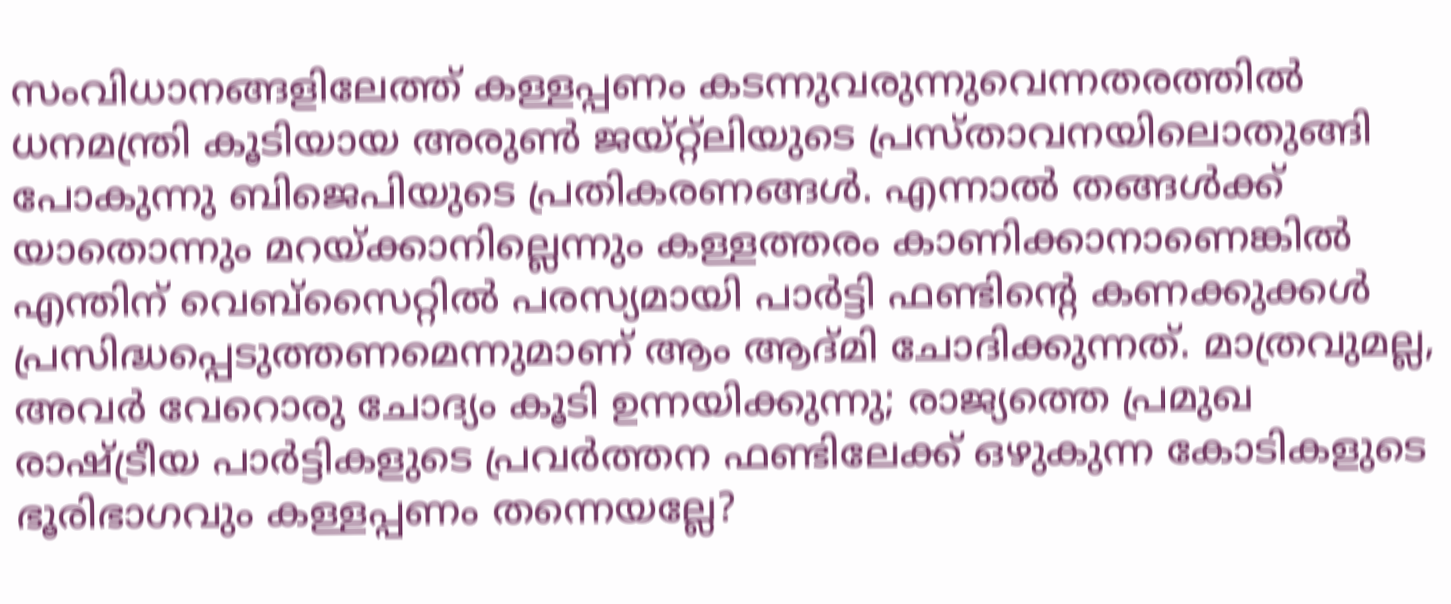സംവിധാനങ്ങളിലേത്ത് കള്ളപ്പണം കടന്നുവരുന്നുവെന്നതരത്തില്‍ ധനമന്ത്രി കൂടിയായ അരുണ്‍ ജയ്റ്റ്‌ലിയുടെ പ്രസ്താവനയിലൊതുങ്ങി പോകുന്നു ബിജെപിയുടെ പ്രതികരണങ്ങള്‍. എന്നാല്‍ തങ്ങള്‍ക്ക് യാതൊന്നും മറയ്ക്കാനില്ലെന്നും കള്ളത്തരം കാണിക്കാനാണെങ്കില്‍ എന്തിന് വെബ്‌സൈറ്റില്‍ പരസ്യമായി പാര്‍ട്ടി ഫണ്ടിന്റെ കണക്കുക്കള്‍ പ്രസിദ്ധപ്പെടുത്തണമെന്നുമാണ് ആം ആദ്മി ചോദിക്കുന്നത്. മാത്രവുമല്ല, അവര്‍ വേറൊരു ചോദ്യം കൂടി ഉന്നയിക്കുന്നു; രാജ്യത്തെ പ്രമുഖ രാഷ്ട്രീയ പാര്‍ട്ടികളുടെ പ്രവര്‍ത്തന ഫണ്ടിലേക്ക് ഒഴുകുന്ന കോടികളുടെ ഭൂരിഭാഗവും കള്ളപ്പണം തന്നെയല്ലേ?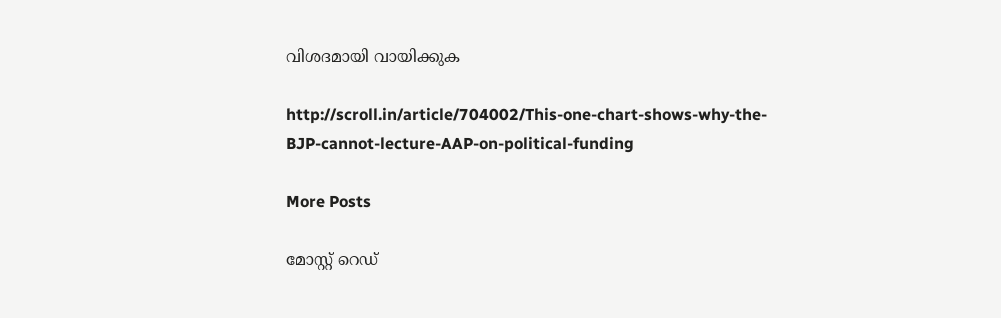വിശദമായി വായിക്കുക

http://scroll.in/article/704002/This-one-chart-shows-why-the-BJP-cannot-lecture-AAP-on-political-funding

More Posts

മോസ്റ്റ് റെഡ്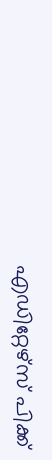എഡിറ്റേഴ്സ് പിക്ക്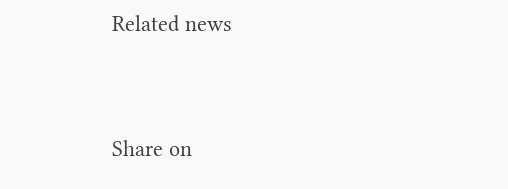Related news


Share on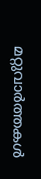മറ്റുവാര്‍ത്തകള്‍